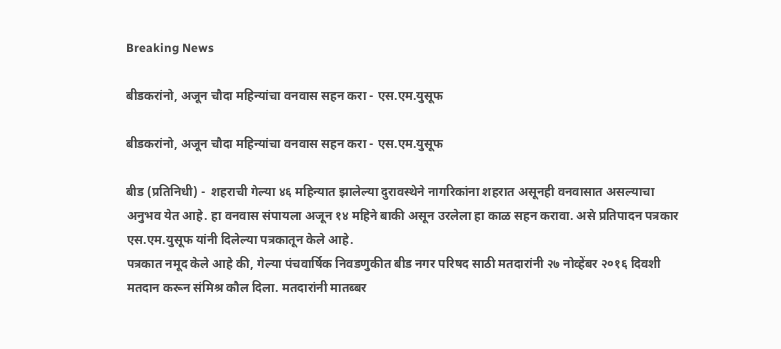Breaking News

बीडकरांनो, अजून चौदा महिन्यांचा वनवास सहन करा - एस.एम.युसूफ

बीडकरांनो, अजून चौदा महिन्यांचा वनवास सहन करा - एस.एम.युसूफ

बीड (प्रतिनिधी) -  शहराची गेल्या ४६ महिन्यात झालेल्या दुरावस्थेने नागरिकांना शहरात असूनही वनवासात असल्याचा अनुभव येत आहे. हा वनवास संपायला अजून १४ महिने बाकी असून उरलेला हा काळ सहन करावा. असे प्रतिपादन पत्रकार एस.एम.युसूफ यांनी दिलेल्या पत्रकातून केले आहे.
पत्रकात नमूद केले आहे की, गेल्या पंचवार्षिक निवडणुकीत बीड नगर परिषद साठी मतदारांनी २७ नोव्हेंबर २०१६ दिवशी मतदान करून संमिश्र कौल दिला. मतदारांनी मातब्बर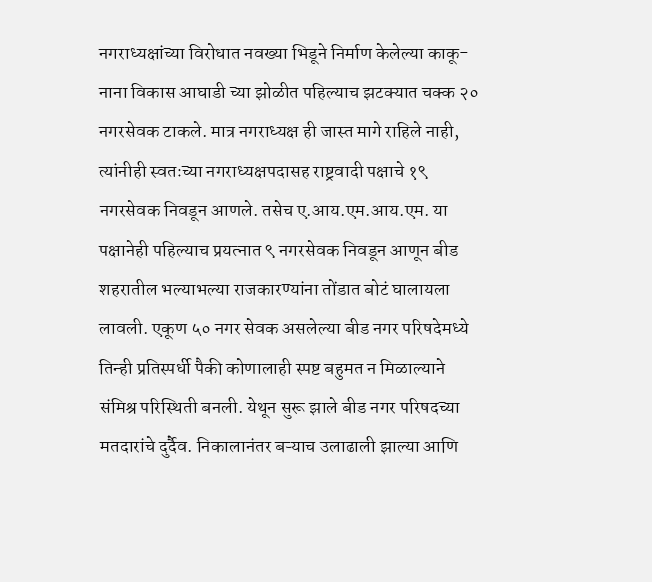नगराध्यक्षांच्या विरोधात नवख्या भिडूने निर्माण केलेल्या काकू-नाना विकास आघाडी च्या झोळीत पहिल्याच झटक्यात चक्क २० नगरसेवक टाकले. मात्र नगराध्यक्ष ही जास्त मागे राहिले नाही, त्यांनीही स्वतःच्या नगराध्यक्षपदासह राष्ट्रवादी पक्षाचे १९ नगरसेवक निवडून आणले. तसेच ए.आय.एम.आय.एम. या पक्षानेही पहिल्याच प्रयत्नात ९ नगरसेवक निवडून आणून बीड शहरातील भल्याभल्या राजकारण्यांना तोंडात बोटं घालायला लावली. एकूण ५० नगर सेवक असलेल्या बीड नगर परिषदेमध्ये तिन्ही प्रतिस्पर्धी पैकी कोणालाही स्पष्ट बहुमत न मिळाल्याने संमिश्र परिस्थिती बनली. येथून सुरू झाले बीड नगर परिषदच्या मतदारांचे दुर्दैव. निकालानंतर बऱ्याच उलाढाली झाल्या आणि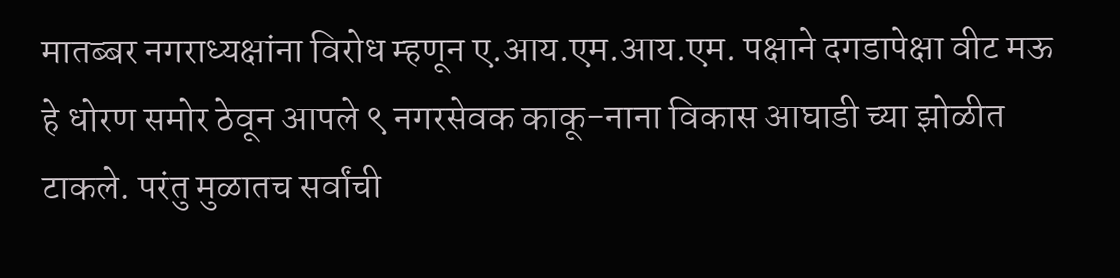मातब्बर नगराध्यक्षांना विरोध म्हणून ए.आय.एम.आय.एम. पक्षाने दगडापेक्षा वीट मऊ हे धोरण समोर ठेवून आपले ९ नगरसेवक काकू-नाना विकास आघाडी च्या झोळीत टाकले. परंतु मुळातच सर्वांची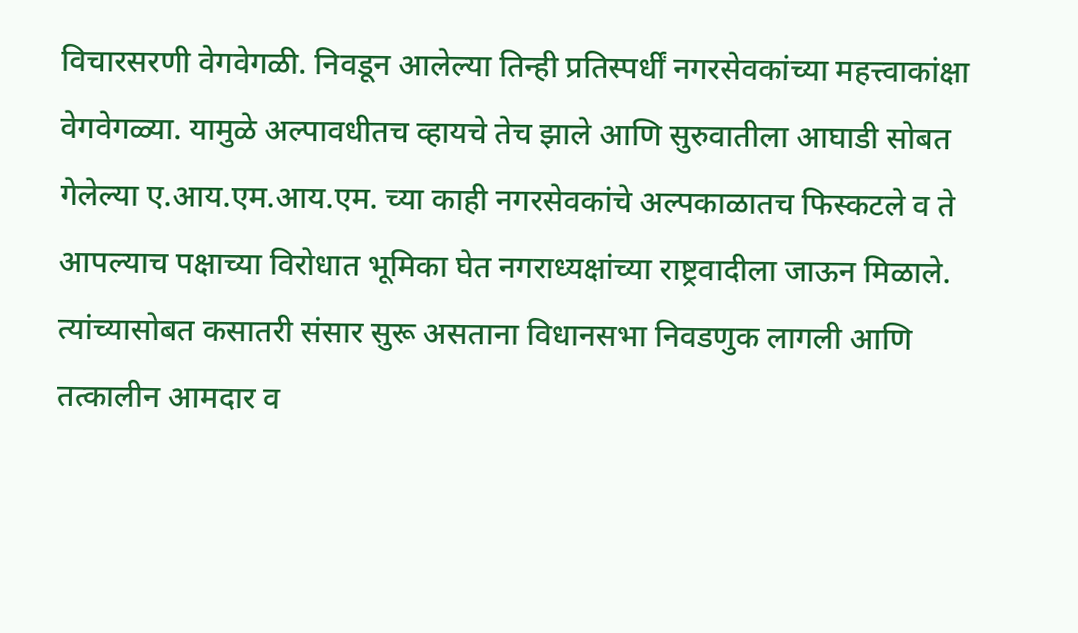विचारसरणी वेगवेगळी. निवडून आलेल्या तिन्ही प्रतिस्पर्धीं नगरसेवकांच्या महत्त्वाकांक्षा वेगवेगळ्या. यामुळे अल्पावधीतच व्हायचे तेच झाले आणि सुरुवातीला आघाडी सोबत गेलेल्या ए.आय.एम.आय.एम. च्या काही नगरसेवकांचे अल्पकाळातच फिस्कटले व ते आपल्याच पक्षाच्या विरोधात भूमिका घेत नगराध्यक्षांच्या राष्ट्रवादीला जाऊन मिळाले. त्यांच्यासोबत कसातरी संसार सुरू असताना विधानसभा निवडणुक लागली आणि तत्कालीन आमदार व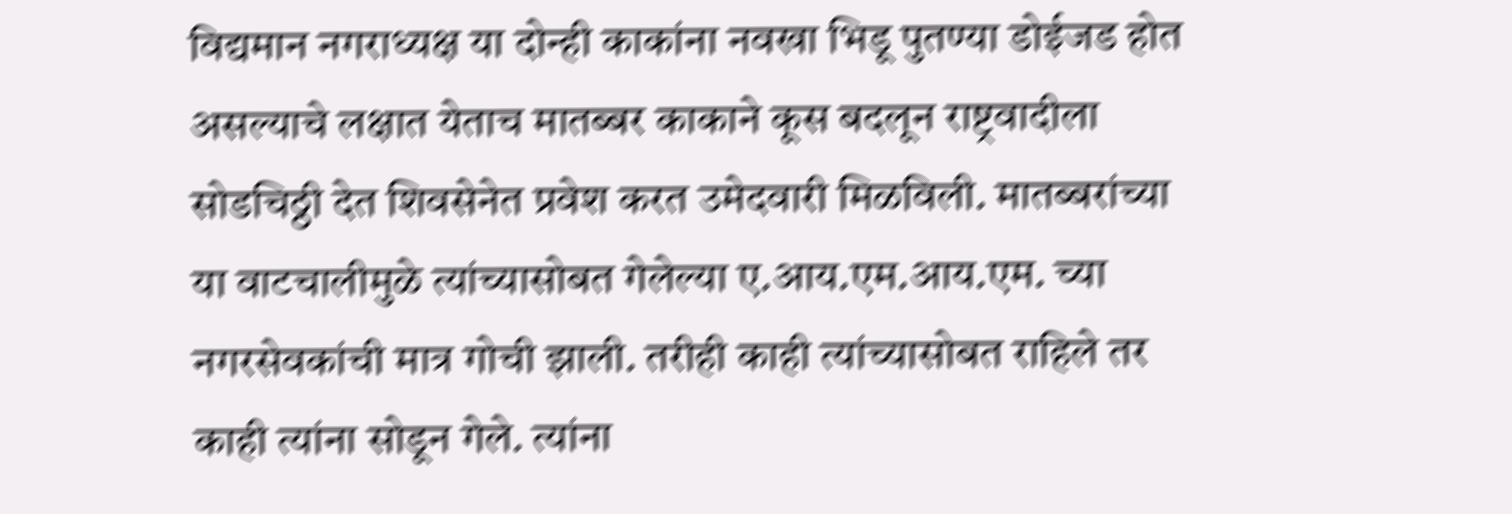विद्यमान नगराध्यक्ष या दोन्ही काकांना नवखा भिडू पुतण्या डोईजड होत असल्याचे लक्षात येताच मातब्बर काकाने कूस बदलून राष्ट्रवादीला सोडचिठ्ठी देत शिवसेनेत प्रवेश करत उमेदवारी मिळविली. मातब्बरांच्या या वाटचालीमुळे त्यांच्यासोबत गेलेल्या ए.आय.एम.आय.एम. च्या नगरसेवकांची मात्र गोची झाली. तरीही काही त्यांच्यासोबत राहिले तर काही त्यांना सोडून गेले. त्यांना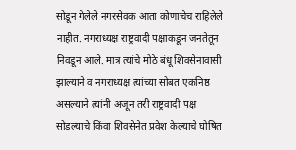सोडून गेलेले नगरसेवक आता कोणाचेच राहिलेले नाहीत. नगराध्यक्ष राष्ट्रवादी पक्षाकडून जनतेतून निवडून आले. मात्र त्यांचे मोठे बंधू शिवसेनावासी झाल्याने व नगराध्यक्ष त्यांच्या सोबत एकनिष्ठ असल्याने त्यांनी अजून तरी राष्ट्रवादी पक्ष सोडल्याचे किंवा शिवसेनेत प्रवेश केल्याचे घोषित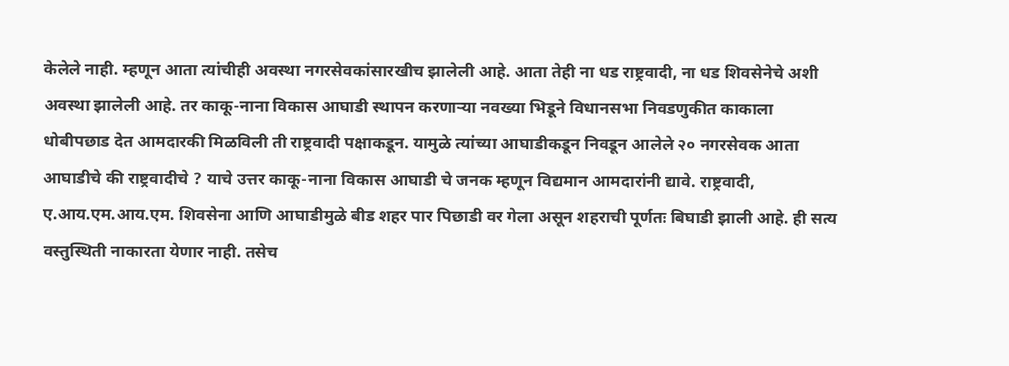केलेले नाही. म्हणून आता त्यांचीही अवस्था नगरसेवकांसारखीच झालेली आहे. आता तेही ना धड राष्ट्रवादी, ना धड शिवसेनेचे अशी अवस्था झालेली आहे. तर काकू-नाना विकास आघाडी स्थापन करणाऱ्या नवख्या भिडूने विधानसभा निवडणुकीत काकाला धोबीपछाड देत आमदारकी मिळविली ती राष्ट्रवादी पक्षाकडून. यामुळे त्यांच्या आघाडीकडून निवडून आलेले २० नगरसेवक आता आघाडीचे की राष्ट्रवादीचे ? याचे उत्तर काकू-नाना विकास आघाडी चे जनक म्हणून विद्यमान आमदारांनी द्यावे. राष्ट्रवादी, ए.आय.एम.आय.एम. शिवसेना आणि आघाडीमुळे बीड शहर पार पिछाडी वर गेला असून शहराची पूर्णतः बिघाडी झाली आहे. ही सत्य वस्तुस्थिती नाकारता येणार नाही. तसेच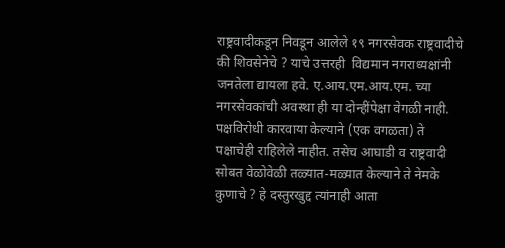राष्ट्रवादीकडून निवडून आलेले १९ नगरसेवक राष्ट्रवादीचे की शिवसेनेचे ? याचे उत्तरही  विद्यमान नगराध्यक्षांनी  जनतेला द्यायला हवे. ए.आय.एम.आय.एम. च्या नगरसेवकांची अवस्था ही या दोन्हींपेक्षा वेगळी नाही. पक्षविरोधी कारवाया केल्याने (एक वगळता) ते पक्षाचेही राहिलेले नाहीत. तसेच आघाडी व राष्ट्रवादी सोबत वेळोवेळी तळ्यात-मळ्यात केल्याने ते नेमके कुणाचे ? हे दस्तुरखुद्द त्यांनाही आता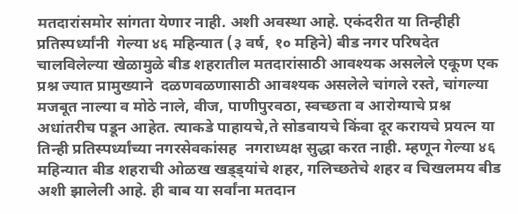मतदारांसमोर सांगता येणार नाही. अशी अवस्था आहे. एकंदरीत या तिन्हीही प्रतिस्पर्ध्यांनी  गेल्या ४६ महिन्यात (३ वर्ष, १० महिने) बीड नगर परिषदेत चालविलेल्या खेळामुळे बीड शहरातील मतदारांसाठी आवश्यक असलेले एकूण एक प्रश्न ज्यात प्रामुख्याने  दळणवळणासाठी आवश्यक असलेले चांगले रस्ते, चांगल्या मजबूत नाल्या व मोठे नाले, वीज, पाणीपुरवठा, स्वच्छता व आरोग्याचे प्रश्न अधांतरीच पडून आहेत. त्याकडे पाहायचे,ते सोडवायचे किंवा दूर करायचे प्रयत्न या तिन्ही प्रतिस्पर्ध्यांच्या नगरसेवकांसह  नगराध्यक्ष सुद्धा करत नाही. म्हणून गेल्या ४६ महिन्यात बीड शहराची ओळख खड्ड्यांचे शहर, गलिच्छतेचे शहर व चिखलमय बीड अशी झालेली आहे. ही बाब या सर्वांना मतदान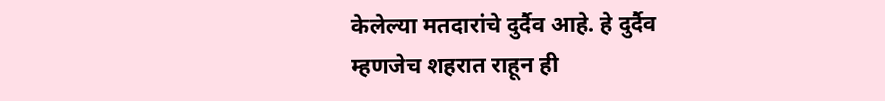केलेल्या मतदारांचे दुर्दैव आहे. हे दुर्दैव म्हणजेच शहरात राहून ही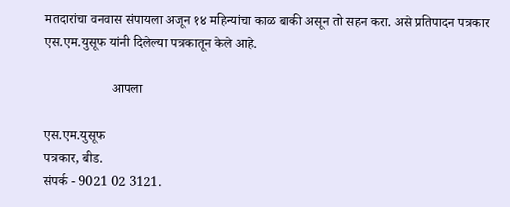मतदारांचा वनवास संपायला अजून १४ महिन्यांचा काळ बाकी असून तो सहन करा. असे प्रतिपादन पत्रकार एस.एम.युसूफ यांनी दिलेल्या पत्रकातून केले आहे.

                    आपला

एस.एम.युसूफ
पत्रकार, बीड.
संपर्क - 9021 02 3121.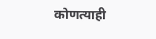कोणत्याही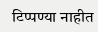टिप्पण्‍या नाहीत